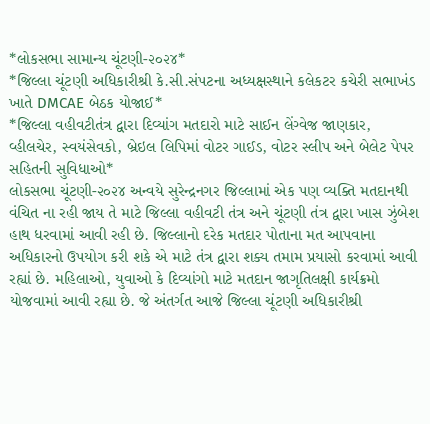*લોકસભા સામાન્ય ચૂંટણી-૨૦૨૪*
*જિલ્લા ચૂંટણી અધિકારીશ્રી કે.સી.સંપટના અધ્યક્ષસ્થાને કલેકટર કચેરી સભાખંડ ખાતે DMCAE બેઠક યોજાઈ*
*જિલ્લા વહીવટીતંત્ર દ્વારા દિવ્યાંગ મતદારો માટે સાઈન લેંગ્વેજ જાણકાર, વ્હીલચેર, સ્વયંસેવકો, બ્રેઇલ લિપિમાં વોટર ગાઈડ, વોટર સ્લીપ અને બેલેટ પેપર સહિતની સુવિધાઓ*
લોકસભા ચૂંટણી-૨૦૨૪ અન્વયે સુરેન્દ્રનગર જિલ્લામાં એક પણ વ્યક્તિ મતદાનથી વંચિત ના રહી જાય તે માટે જિલ્લા વહીવટી તંત્ર અને ચૂંટણી તંત્ર દ્વારા ખાસ ઝુંબેશ હાથ ધરવામાં આવી રહી છે. જિલ્લાનો દરેક મતદાર પોતાના મત આપવાના અધિકારનો ઉપયોગ કરી શકે એ માટે તંત્ર દ્વારા શક્ય તમામ પ્રયાસો કરવામાં આવી રહ્યાં છે. મહિલાઓ, યુવાઓ કે દિવ્યાંગો માટે મતદાન જાગૃતિલક્ષી કાર્યક્રમો યોજવામાં આવી રહ્યા છે. જે અંતર્ગત આજે જિલ્લા ચૂંટણી અધિકારીશ્રી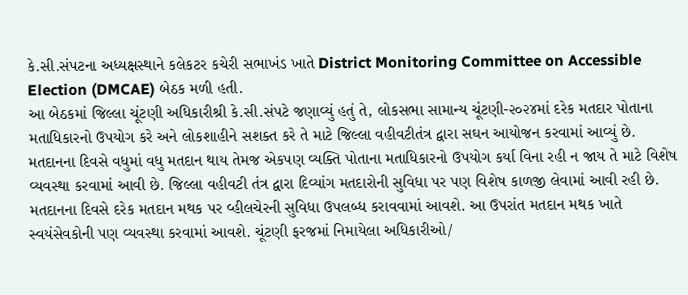કે.સી.સંપટના અધ્યક્ષસ્થાને કલેકટર કચેરી સભાખંડ ખાતે District Monitoring Committee on Accessible Election (DMCAE) બેઠક મળી હતી.
આ બેઠકમાં જિલ્લા ચૂંટણી અધિકારીશ્રી કે.સી.સંપટે જણાવ્યું હતું તે, લોકસભા સામાન્ય ચૂંટણી-૨૦૨૪માં દરેક મતદાર પોતાના મતાધિકારનો ઉપયોગ કરે અને લોકશાહીને સશક્ત કરે તે માટે જિલ્લા વહીવટીતંત્ર દ્વારા સઘન આયોજન કરવામાં આવ્યું છે. મતદાનના દિવસે વધુમાં વધુ મતદાન થાય તેમજ એકપણ વ્યક્તિ પોતાના મતાધિકારનો ઉપયોગ કર્યા વિના રહી ન જાય તે માટે વિશેષ વ્યવસ્થા કરવામાં આવી છે. જિલ્લા વહીવટી તંત્ર દ્વારા દિવ્યાંગ મતદારોની સુવિધા પર પણ વિશેષ કાળજી લેવામાં આવી રહી છે. મતદાનના દિવસે દરેક મતદાન મથક પર વ્હીલચેરની સુવિધા ઉપલબ્ધ કરાવવામાં આવશે. આ ઉપરાંત મતદાન મથક ખાતે સ્વયંસેવકોની પણ વ્યવસ્થા કરવામાં આવશે. ચૂંટણી ફરજમાં નિમાયેલા અધિકારીઓ/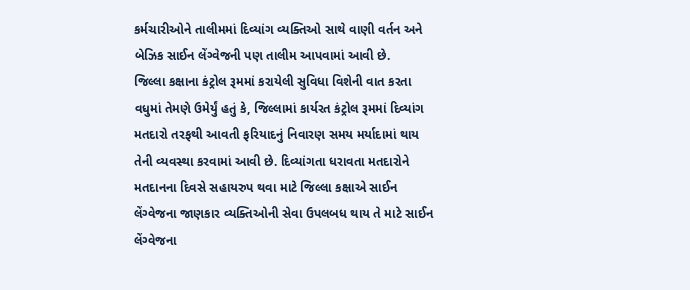કર્મચારીઓને તાલીમમાં દિવ્યાંગ વ્યક્તિઓ સાથે વાણી વર્તન અને બેઝિક સાઈન લેંગ્વેજની પણ તાલીમ આપવામાં આવી છે.
જિલ્લા કક્ષાના કંટ્રોલ રૂમમાં કરાયેલી સુવિધા વિશેની વાત કરતા વધુમાં તેમણે ઉમેર્યું હતું કે, જિલ્લામાં કાર્યરત કંટ્રોલ રૂમમાં દિવ્યાંગ મતદારો તરફથી આવતી ફરિયાદનું નિવારણ સમય મર્યાદામાં થાય તેની વ્યવસ્થા કરવામાં આવી છે. દિવ્યાંગતા ધરાવતા મતદારોને મતદાનના દિવસે સહાયરુપ થવા માટે જિલ્લા કક્ષાએ સાઈન લેંગ્વેજના જાણકાર વ્યક્તિઓની સેવા ઉપલબધ થાય તે માટે સાઈન લેંગ્વેજના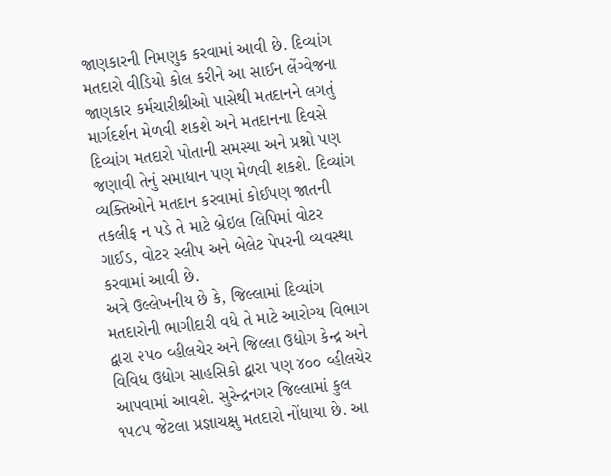જાણકારની નિમણુક કરવામાં આવી છે. દિવ્યાંગ મતદારો વીડિયો કોલ કરીને આ સાઈન લેંગ્વેજના જાણકાર કર્મચારીશ્રીઓ પાસેથી મતદાનને લગતું માર્ગદર્શન મેળવી શકશે અને મતદાનના દિવસે દિવ્યાંગ મતદારો પોતાની સમસ્યા અને પ્રશ્નો પણ જણાવી તેનું સમાધાન પણ મેળવી શકશે. દિવ્યાંગ વ્યક્તિઓને મતદાન કરવામાં કોઈપણ જાતની તકલીફ ન પડે તે માટે બ્રેઇલ લિપિમાં વોટર ગાઈડ, વોટર સ્લીપ અને બેલેટ પેપરની વ્યવસ્થા કરવામાં આવી છે.
અત્રે ઉલ્લેખનીય છે કે, જિલ્લામાં દિવ્યાંગ મતદારોની ભાગીદારી વધે તે માટે આરોગ્ય વિભાગ દ્વારા ૨૫૦ વ્હીલચેર અને જિલ્લા ઉદ્યોગ કેન્દ્ર અને વિવિધ ઉદ્યોગ સાહસિકો દ્વારા પણ ૪૦૦ વ્હીલચેર આપવામાં આવશે. સુરેન્દ્રનગર જિલ્લામાં કુલ ૧૫૮૫ જેટલા પ્રજ્ઞાચક્ષુ મતદારો નોંધાયા છે. આ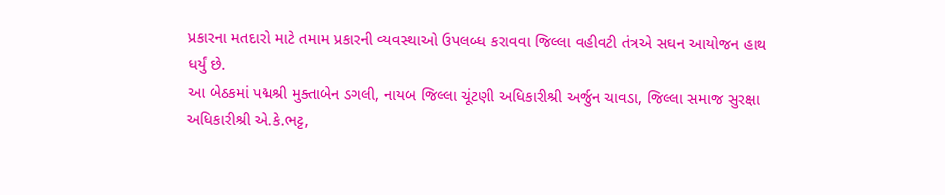પ્રકારના મતદારો માટે તમામ પ્રકારની વ્યવસ્થાઓ ઉપલબ્ધ કરાવવા જિલ્લા વહીવટી તંત્રએ સઘન આયોજન હાથ ધર્યું છે.
આ બેઠકમાં પદ્મશ્રી મુક્તાબેન ડગલી, નાયબ જિલ્લા ચૂંટણી અધિકારીશ્રી અર્જુન ચાવડા, જિલ્લા સમાજ સુરક્ષા અધિકારીશ્રી એ.કે.ભટ્ટ,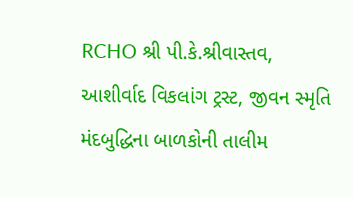RCHO શ્રી પી.કે.શ્રીવાસ્તવ, આશીર્વાદ વિકલાંગ ટ્રસ્ટ, જીવન સ્મૃતિ મંદબુદ્ધિના બાળકોની તાલીમ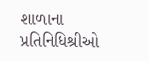શાળાના પ્રતિનિધિશ્રીઓ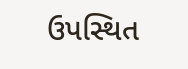ઉપસ્થિત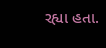રહ્યા હતા.